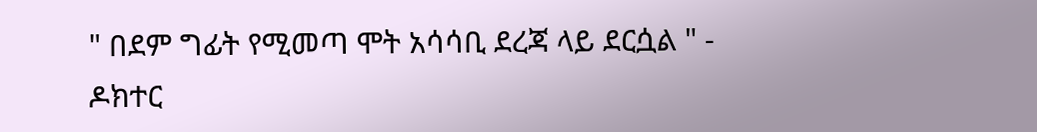" በደም ግፊት የሚመጣ ሞት አሳሳቢ ደረጃ ላይ ደርሷል " - ዶክተር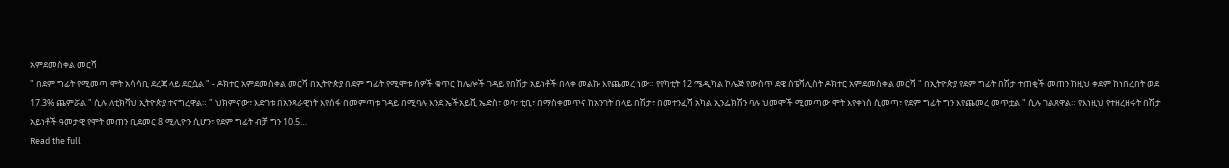አምደመስቀል መርሻ
" በደም ግፊት የሚመጣ ሞት አሳሳቢ ደረጃ ላይ ደርሷል " - ዶክተር አምደመስቀል መርሻ በኢትዮጵያ በደም ግፊት የሚሞቱ ሰዎች ቁጥር ከሌሎች ገዳይ የበሽታ አይነቶች በላቀ መልኩ እየጨመረ ነው። የየካቲት 12 ሜዲካል ኮሌጅ የውስጥ ደዌ ስፔሻሊስት ዶክተር አምደመስቀል መርሻ " በኢትዮጵያ የደም ግፊት በሽታ ተጠቂች መጠን ከዚህ ቀደም ከነበረበት ወደ 17.3% ጨምሯል " ሲሉ ለቲክቫህ ኢትዮጵያ ተናግረዋል። " ህክምናው፣ እድገቱ በአንጻራዊነት እየሰፋ በመምጣቱ ገዳይ በሚባሉ እንደ ኤችአይቪ ኤድስ፣ ወባ፣ ቲቢ፣ በማስቀመጥና ከአንገት በላይ በሽታ፣ በመተንፈሻ አካል ኢንፌክሽን ባሉ ህመሞች ሚመጣው ሞት እየቀነሰ ሲመጣ፣ የደም ግፊት ግን እየጨመረ መጥቷል " ሲሉ ገልጸዋል። የእነዚህ የተዘረዘሩት በሽታ አይነቶች ዓመታዊ የሞት መጠን ቢደመር 8 ሚሊዮን ሲሆን፣ የደም ግፊት ብቻ ግን 10.5…
Read the full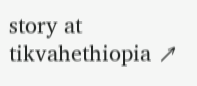story at tikvahethiopia ↗